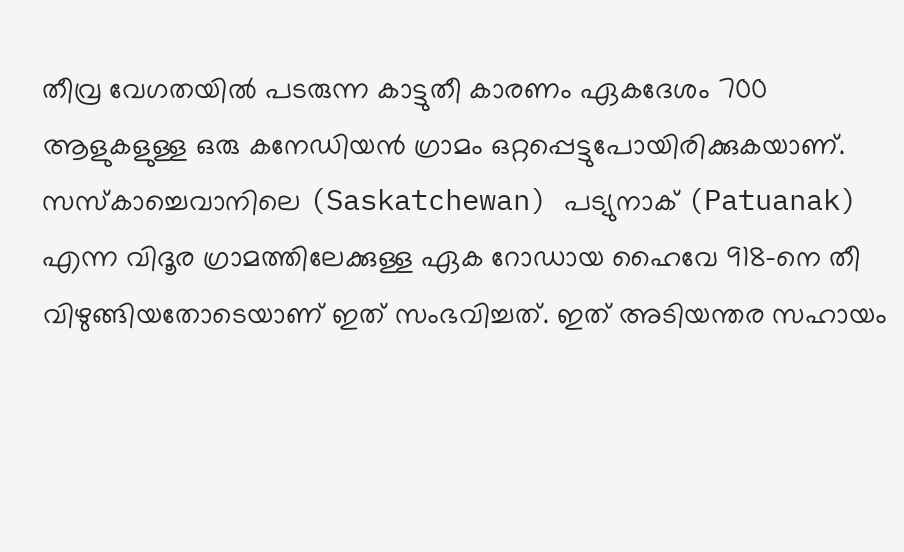തീവ്ര വേഗതയിൽ പടരുന്ന കാട്ടുതീ കാരണം ഏകദേശം 700 ആളുകളുള്ള ഒരു കനേഡിയൻ ഗ്രാമം ഒറ്റപ്പെട്ടുപോയിരിക്കുകയാണ്. സസ്കാച്ചെവാനിലെ (Saskatchewan) പട്യുനാക് (Patuanak) എന്ന വിദൂര ഗ്രാമത്തിലേക്കുള്ള ഏക റോഡായ ഹൈവേ 918-നെ തീ വിഴുങ്ങിയതോടെയാണ് ഇത് സംഭവിച്ചത്. ഇത് അടിയന്തര സഹായം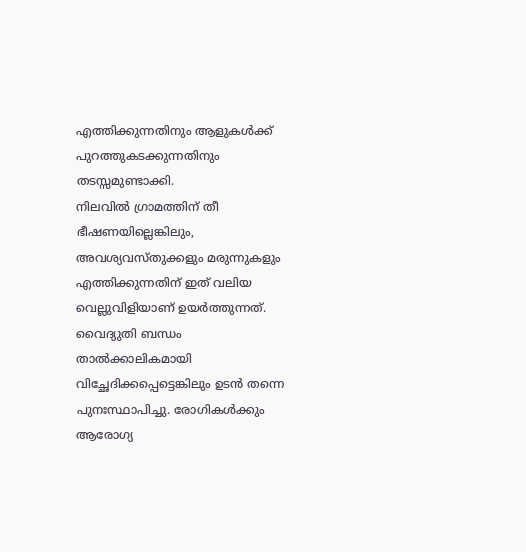എത്തിക്കുന്നതിനും ആളുകൾക്ക് പുറത്തുകടക്കുന്നതിനും തടസ്സമുണ്ടാക്കി.
നിലവിൽ ഗ്രാമത്തിന് തീ ഭീഷണയില്ലെങ്കിലും, അവശ്യവസ്തുക്കളും മരുന്നുകളും എത്തിക്കുന്നതിന് ഇത് വലിയ വെല്ലുവിളിയാണ് ഉയർത്തുന്നത്. വൈദ്യുതി ബന്ധം താൽക്കാലികമായി വിച്ഛേദിക്കപ്പെട്ടെങ്കിലും ഉടൻ തന്നെ പുനഃസ്ഥാപിച്ചു. രോഗികൾക്കും ആരോഗ്യ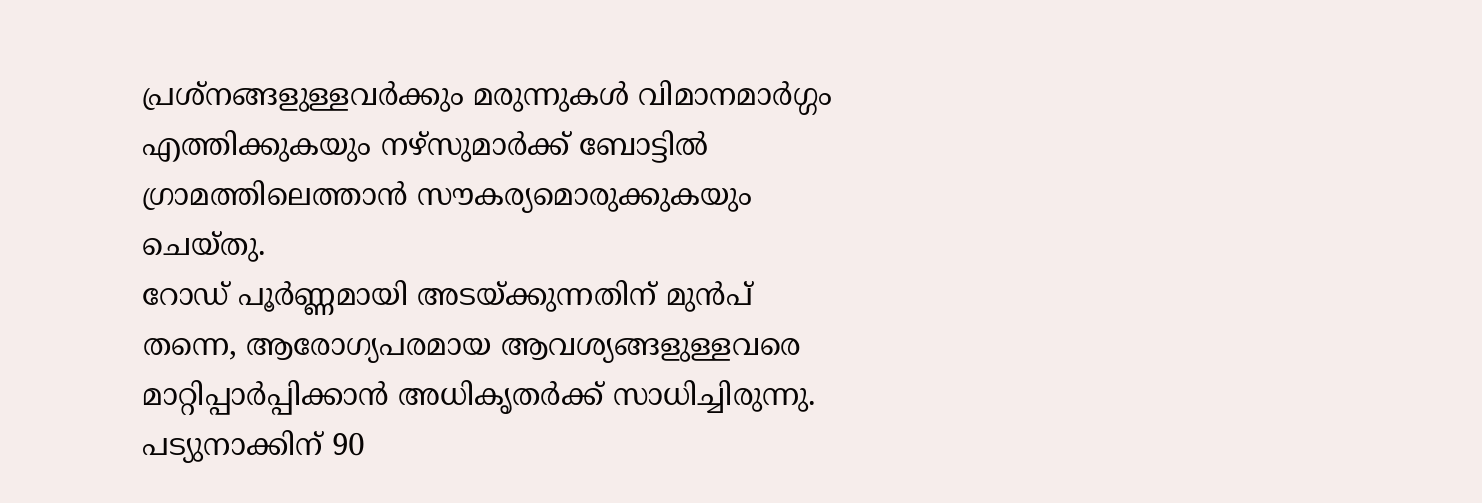പ്രശ്നങ്ങളുള്ളവർക്കും മരുന്നുകൾ വിമാനമാർഗ്ഗം എത്തിക്കുകയും നഴ്സുമാർക്ക് ബോട്ടിൽ ഗ്രാമത്തിലെത്താൻ സൗകര്യമൊരുക്കുകയും ചെയ്തു.
റോഡ് പൂർണ്ണമായി അടയ്ക്കുന്നതിന് മുൻപ് തന്നെ, ആരോഗ്യപരമായ ആവശ്യങ്ങളുള്ളവരെ മാറ്റിപ്പാർപ്പിക്കാൻ അധികൃതർക്ക് സാധിച്ചിരുന്നു.
പട്യുനാക്കിന് 90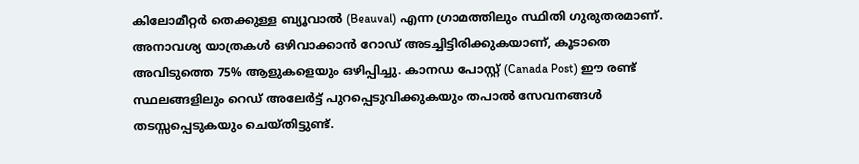കിലോമീറ്റർ തെക്കുള്ള ബ്യൂവാൽ (Beauval) എന്ന ഗ്രാമത്തിലും സ്ഥിതി ഗുരുതരമാണ്. അനാവശ്യ യാത്രകൾ ഒഴിവാക്കാൻ റോഡ് അടച്ചിട്ടിരിക്കുകയാണ്, കൂടാതെ അവിടുത്തെ 75% ആളുകളെയും ഒഴിപ്പിച്ചു. കാനഡ പോസ്റ്റ് (Canada Post) ഈ രണ്ട് സ്ഥലങ്ങളിലും റെഡ് അലേർട്ട് പുറപ്പെടുവിക്കുകയും തപാൽ സേവനങ്ങൾ തടസ്സപ്പെടുകയും ചെയ്തിട്ടുണ്ട്.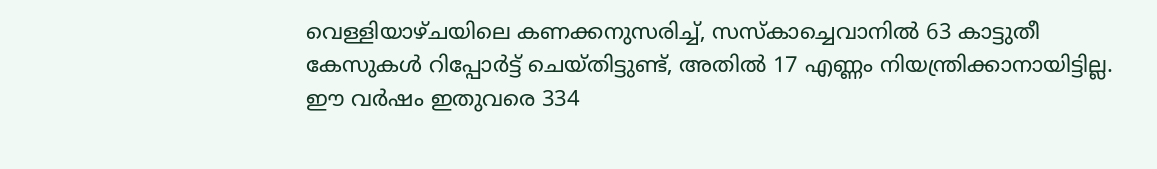വെള്ളിയാഴ്ചയിലെ കണക്കനുസരിച്ച്, സസ്കാച്ചെവാനിൽ 63 കാട്ടുതീ കേസുകൾ റിപ്പോർട്ട് ചെയ്തിട്ടുണ്ട്, അതിൽ 17 എണ്ണം നിയന്ത്രിക്കാനായിട്ടില്ല. ഈ വർഷം ഇതുവരെ 334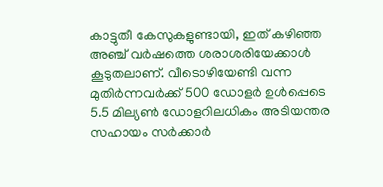കാട്ടുതീ കേസുകളുണ്ടായി, ഇത് കഴിഞ്ഞ അഞ്ച് വർഷത്തെ ശരാശരിയേക്കാൾ കൂടുതലാണ്. വീടൊഴിയേണ്ടി വന്ന മുതിർന്നവർക്ക് 500 ഡോളർ ഉൾപ്പെടെ 5.5 മില്യൺ ഡോളറിലധികം അടിയന്തര സഹായം സർക്കാർ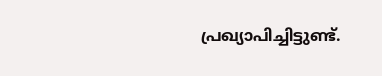പ്രഖ്യാപിച്ചിട്ടുണ്ട്.